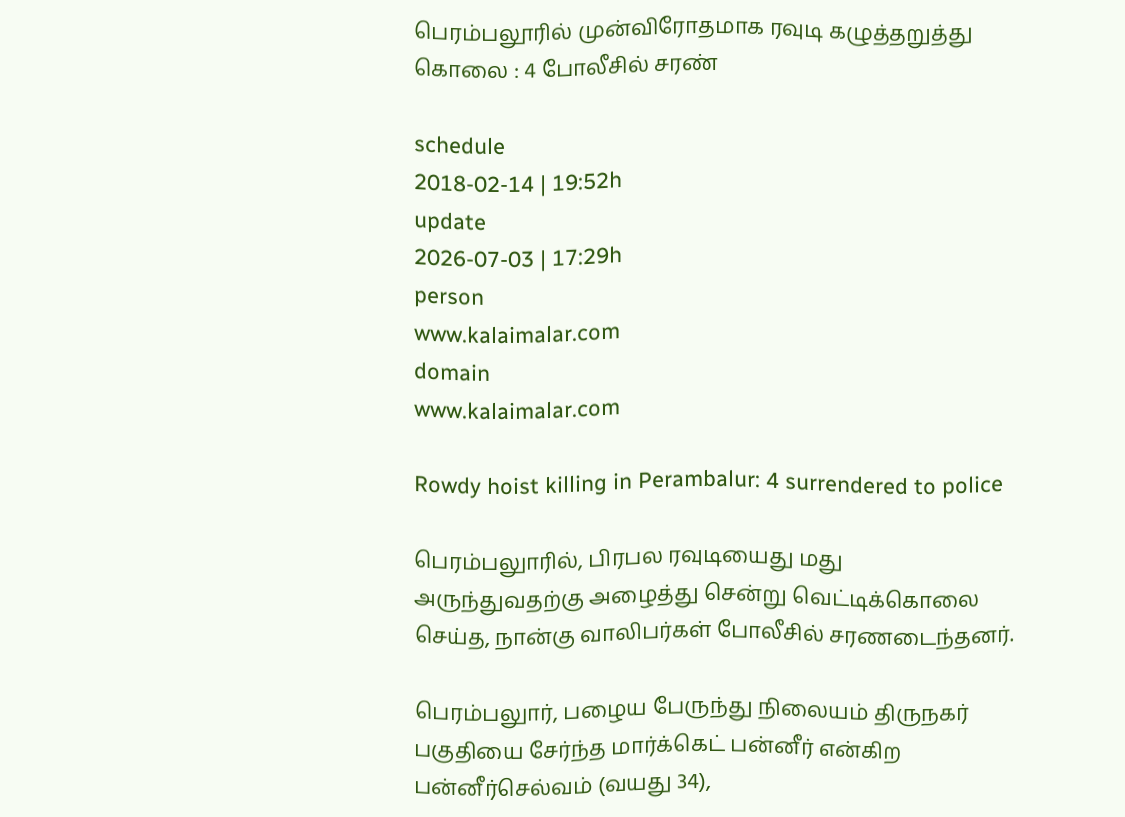பெரம்பலூரில் முன்விரோதமாக ரவுடி கழுத்தறுத்து கொலை : 4 போலீசில் சரண்

schedule
2018-02-14 | 19:52h
update
2026-07-03 | 17:29h
person
www.kalaimalar.com
domain
www.kalaimalar.com

Rowdy hoist killing in Perambalur: 4 surrendered to police

பெரம்பலுாரில், பிரபல ரவுடியைது மது அருந்துவதற்கு அழைத்து சென்று வெட்டிக்கொலை செய்த, நான்கு வாலிபர்கள் போலீசில் சரணடைந்தனர்.

பெரம்பலுார், பழைய பேருந்து நிலையம் திருநகர் பகுதியை சேர்ந்த மார்க்கெட் பன்னீர் என்கிற பன்னீர்செல்வம் (வயது 34),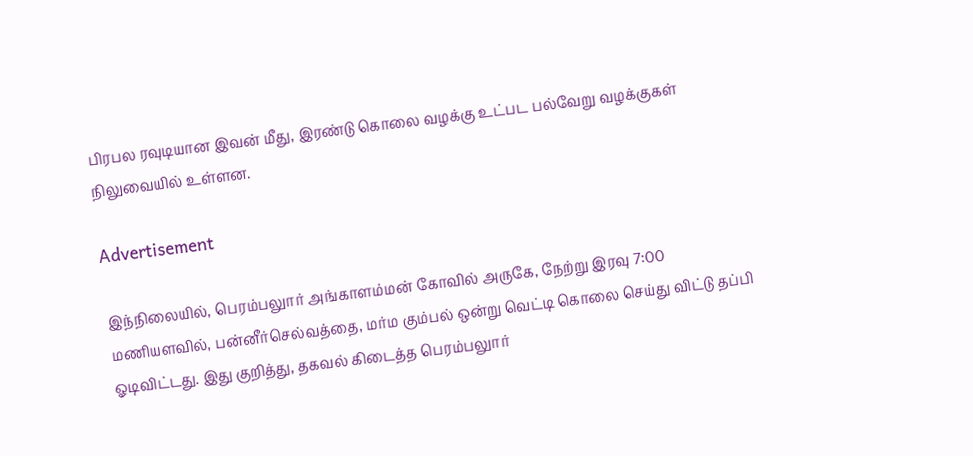பிரபல ரவுடியான இவன் மீது, இரண்டு கொலை வழக்கு உட்பட பல்வேறு வழக்குகள் நிலுவையில் உள்ளன.

Advertisement

இந்நிலையில், பெரம்பலுார் அங்காளம்மன் கோவில் அருகே, நேற்று இரவு 7:00 மணியளவில், பன்னீர்செல்வத்தை, மர்ம கும்பல் ஒன்று வெட்டி கொலை செய்து விட்டு தப்பி ஓடிவிட்டது. இது குறித்து, தகவல் கிடைத்த பெரம்பலுார்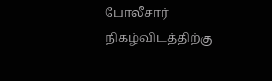போலீசார் நிகழ்விடத்திற்கு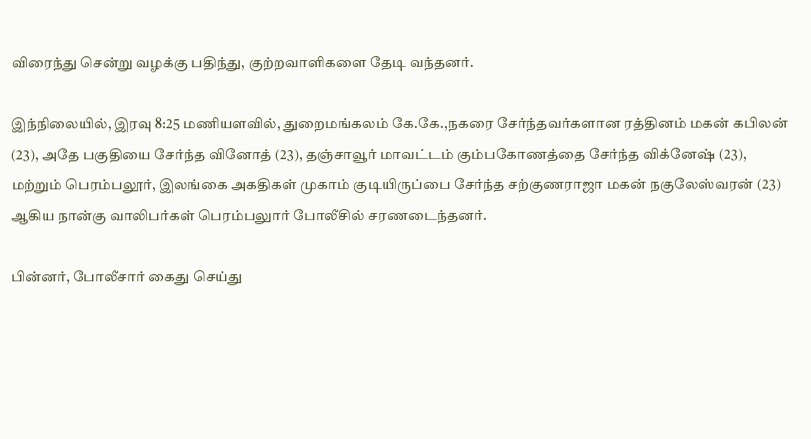விரைந்து சென்று வழக்கு பதிந்து, குற்றவாளிகளை தேடி வந்தனர்.

இந்நிலையில், இரவு 8:25 மணியளவில், துறைமங்கலம் கே.கே.,நகரை சேர்ந்தவர்களான ரத்தினம் மகன் கபிலன் (23), அதே பகுதியை சேர்ந்த வினோத் (23), தஞ்சாவூர் மாவட்டம் கும்பகோணத்தை சேர்ந்த விக்னேஷ் (23), மற்றும் பெரம்பலூர், இலங்கை அகதிகள் முகாம் குடியிருப்பை சேர்ந்த சற்குணராஜா மகன் நகுலேஸ்வரன் (23) ஆகிய நான்கு வாலிபர்கள் பெரம்பலுார் போலீசில் சரணடைந்தனர்.

பின்னர், போலீசார் கைது செய்து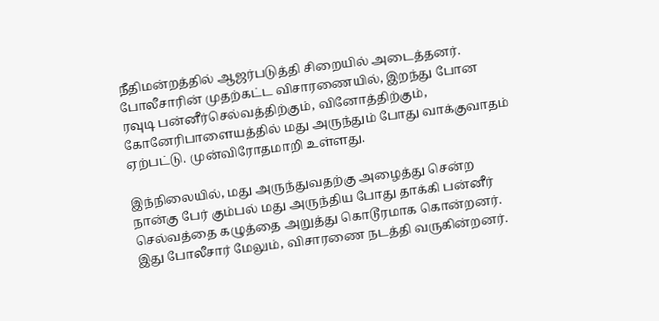நீதிமன்றத்தில் ஆஜர்படுத்தி சிறையில் அடைத்தனர். போலீசாரின் முதற்கட்ட விசாரணையில், இறந்து போன ரவுடி பன்னீர்செல்வத்திற்கும், வினோத்திற்கும், கோனேரிபாளையத்தில் மது அருந்தும் போது வாக்குவாதம் ஏற்பட்டு. முன்விரோதமாறி உள்ளது.

இந்நிலையில், மது அருந்துவதற்கு அழைத்து சென்ற நான்கு பேர் கும்பல் மது அருந்திய போது தாக்கி பன்னீர் செல்வத்தை கழுத்தை அறுத்து கொடூரமாக கொன்றனர். இது போலீசார் மேலும், விசாரணை நடத்தி வருகின்றனர்.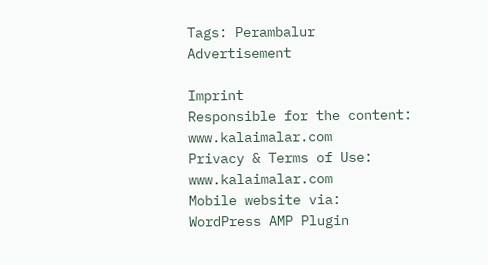Tags: Perambalur
Advertisement

Imprint
Responsible for the content:
www.kalaimalar.com
Privacy & Terms of Use:
www.kalaimalar.com
Mobile website via:
WordPress AMP Plugin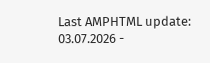Last AMPHTML update:
03.07.2026 -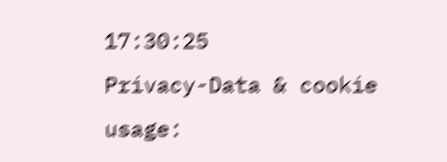17:30:25
Privacy-Data & cookie usage: